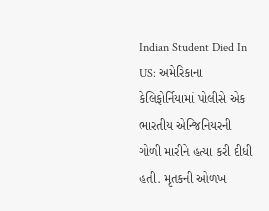Indian Student Died In US: અમેરિકાના કેલિફોર્નિયામાં પોલીસે એક ભારતીય એન્જિનિયરની ગોળી મારીને હત્યા કરી દીધી હતી. મૃતકની ઓળખ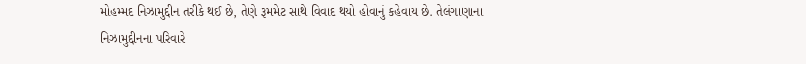મોહમ્મદ નિઝામુદ્દીન તરીકે થઈ છે, તેણે રૂમમેટ સાથે વિવાદ થયો હોવાનું કહેવાય છે. તેલંગાણાના નિઝામુદ્દીનના પરિવારે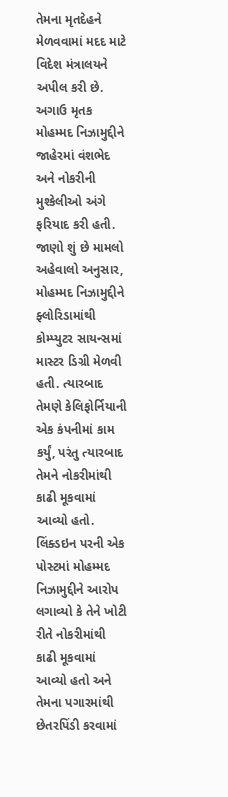તેમના મૃતદેહને મેળવવામાં મદદ માટે વિદેશ મંત્રાલયને અપીલ કરી છે. અગાઉ મૃતક મોહમ્મદ નિઝામુદ્દીને જાહેરમાં વંશભેદ અને નોકરીની મુશ્કેલીઓ અંગે ફરિયાદ કરી હતી.
જાણો શું છે મામલો
અહેવાલો અનુસાર, મોહમ્મદ નિઝામુદ્દીને ફ્લોરિડામાંથી કોમ્પ્યુટર સાયન્સમાં માસ્ટર ડિગ્રી મેળવી હતી. ત્યારબાદ તેમણે કેલિફોર્નિયાની એક કંપનીમાં કામ કર્યું, પરંતુ ત્યારબાદ તેમને નોકરીમાંથી કાઢી મૂકવામાં આવ્યો હતો. લિંક્ડઇન પરની એક પોસ્ટમાં મોહમ્મદ નિઝામુદ્દીને આરોપ લગાવ્યો કે તેને ખોટી રીતે નોકરીમાંથી કાઢી મૂકવામાં આવ્યો હતો અને તેમના પગારમાંથી છેતરપિંડી કરવામાં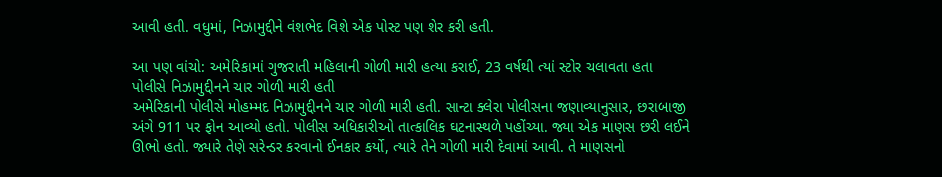આવી હતી. વધુમાં, નિઝામુદ્દીને વંશભેદ વિશે એક પોસ્ટ પણ શેર કરી હતી.

આ પણ વાંચો: અમેરિકામાં ગુજરાતી મહિલાની ગોળી મારી હત્યા કરાઈ, 23 વર્ષથી ત્યાં સ્ટોર ચલાવતા હતા
પોલીસે નિઝામુદ્દીનને ચાર ગોળી મારી હતી
અમેરિકાની પોલીસે મોહમ્મદ નિઝામુદ્દીનને ચાર ગોળી મારી હતી. સાન્ટા ક્લેરા પોલીસના જણાવ્યાનુસાર, છરાબાજી અંગે 911 પર ફોન આવ્યો હતો. પોલીસ અધિકારીઓ તાત્કાલિક ઘટનાસ્થળે પહોંચ્યા. જ્યા એક માણસ છરી લઈને ઊભો હતો. જ્યારે તેણે સરેન્ડર કરવાનો ઈનકાર કર્યો, ત્યારે તેને ગોળી મારી દેવામાં આવી. તે માણસનો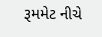રૂમમેટ નીચે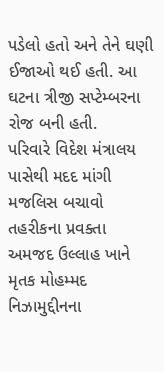પડેલો હતો અને તેને ઘણી ઈજાઓ થઈ હતી. આ ઘટના ત્રીજી સપ્ટેમ્બરના રોજ બની હતી.
પરિવારે વિદેશ મંત્રાલય પાસેથી મદદ માંગી
મજલિસ બચાવો તહરીકના પ્રવક્તા અમજદ ઉલ્લાહ ખાને મૃતક મોહમ્મદ નિઝામુદ્દીનના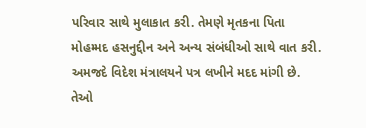પરિવાર સાથે મુલાકાત કરી. તેમણે મૃતકના પિતા મોહમ્મદ હસનુદ્દીન અને અન્ય સંબંધીઓ સાથે વાત કરી. અમજદે વિદેશ મંત્રાલયને પત્ર લખીને મદદ માંગી છે. તેઓ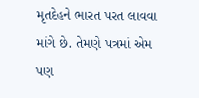મૃતદેહને ભારત પરત લાવવા માંગે છે. તેમણે પત્રમાં એમ પણ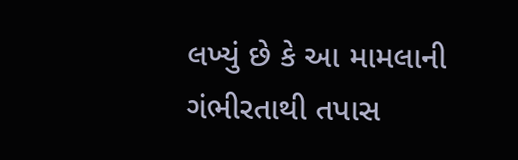લખ્યું છે કે આ મામલાની ગંભીરતાથી તપાસ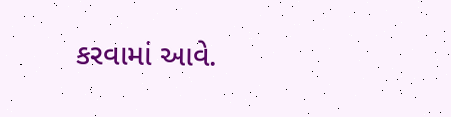કરવામાં આવે.